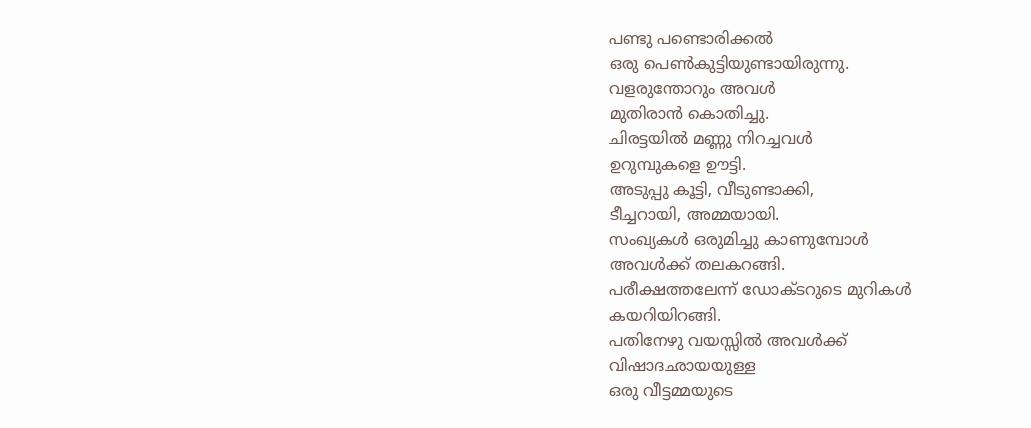പണ്ടു പണ്ടൊരിക്കൽ
ഒരു പെൺകുട്ടിയുണ്ടായിരുന്നു.
വളരുന്തോറും അവൾ
മുതിരാൻ കൊതിച്ചു.
ചിരട്ടയിൽ മണ്ണു നിറച്ചവൾ
ഉറുമ്പുകളെ ഊട്ടി.
അടുപ്പു കൂട്ടി, വീടുണ്ടാക്കി,
ടീച്ചറായി, അമ്മയായി.
സംഖ്യകൾ ഒരുമിച്ചു കാണുമ്പോൾ
അവൾക്ക് തലകറങ്ങി.
പരീക്ഷത്തലേന്ന് ഡോക്ടറുടെ മുറികൾ
കയറിയിറങ്ങി.
പതിനേഴു വയസ്സിൽ അവൾക്ക്
വിഷാദഛായയുള്ള
ഒരു വീട്ടമ്മയുടെ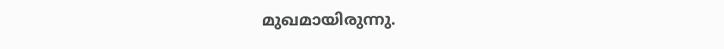മുഖമായിരുന്നു.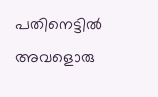പതിനെട്ടിൽ അവളൊരു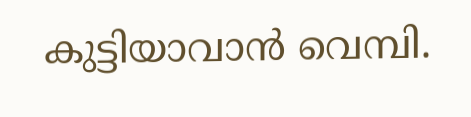കുട്ടിയാവാൻ വെമ്പി.